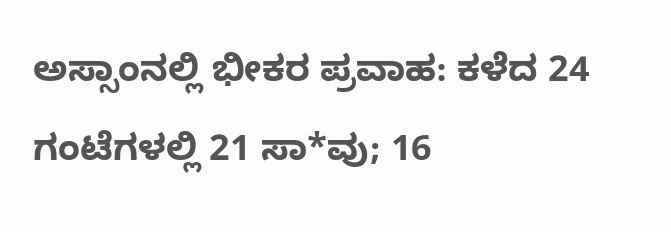ಅಸ್ಸಾಂನಲ್ಲಿ ಭೀಕರ ಪ್ರವಾಹ: ಕಳೆದ 24 ಗಂಟೆಗಳಲ್ಲಿ 21 ಸಾ*ವು; 16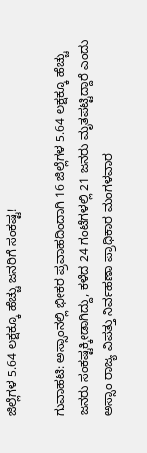ಜಿಲ್ಲೆಗಳ 5.64 ಲಕ್ಷಕ್ಕೂ ಹೆಚ್ಚು ಜನರಿಗೆ ಸಂಕಷ್ಟ!

ಗುವಾಹಟಿ: ಅಸ್ಸಾಂನಲ್ಲಿ ಭೀಕರ ಪ್ರವಾಹದಿಂದಾಗಿ 16 ಜಿಲ್ಲೆಗಳ 5.64 ಲಕ್ಷಕ್ಕೂ ಹೆಚ್ಚು ಜನರು ಸಂಕಷ್ಟಕ್ಕೀಡಾಗಿದ್ದು, ಕಳೆದ 24 ಗಂಟೆಗಳಲ್ಲಿ 21 ಜನರು ಮೃತಪಟ್ಟಿದ್ದಾರೆ ಎಂದು ಅಸ್ಸಾಂ ರಾಜ್ಯ ವಿಪತ್ತು ನಿರ್ವಹಣಾ ಪ್ರಾಧಿಕಾರ ಮಂಗಳವಾರ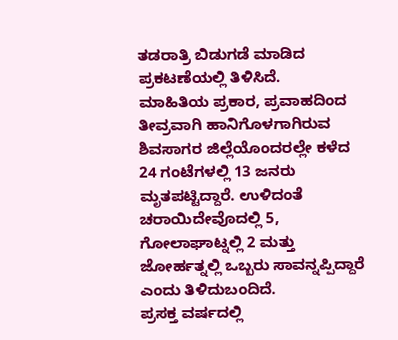ತಡರಾತ್ರಿ ಬಿಡುಗಡೆ ಮಾಡಿದ ಪ್ರಕಟಣೆಯಲ್ಲಿ ತಿಳಿಸಿದೆ.
ಮಾಹಿತಿಯ ಪ್ರಕಾರ, ಪ್ರವಾಹದಿಂದ ತೀವ್ರವಾಗಿ ಹಾನಿಗೊಳಗಾಗಿರುವ ಶಿವಸಾಗರ ಜಿಲ್ಲೆಯೊಂದರಲ್ಲೇ ಕಳೆದ 24 ಗಂಟೆಗಳಲ್ಲಿ 13 ಜನರು ಮೃತಪಟ್ಟಿದ್ದಾರೆ. ಉಳಿದಂತೆ ಚರಾಯಿದೇವೊದಲ್ಲಿ 5, ಗೋಲಾಘಾಟ್ನಲ್ಲಿ 2 ಮತ್ತು ಜೋರ್ಹತ್ನಲ್ಲಿ ಒಬ್ಬರು ಸಾವನ್ನಪ್ಪಿದ್ದಾರೆ ಎಂದು ತಿಳಿದುಬಂದಿದೆ.
ಪ್ರಸಕ್ತ ವರ್ಷದಲ್ಲಿ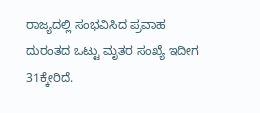ರಾಜ್ಯದಲ್ಲಿ ಸಂಭವಿಸಿದ ಪ್ರವಾಹ ದುರಂತದ ಒಟ್ಟು ಮೃತರ ಸಂಖ್ಯೆ ಇದೀಗ 31ಕ್ಕೇರಿದೆ.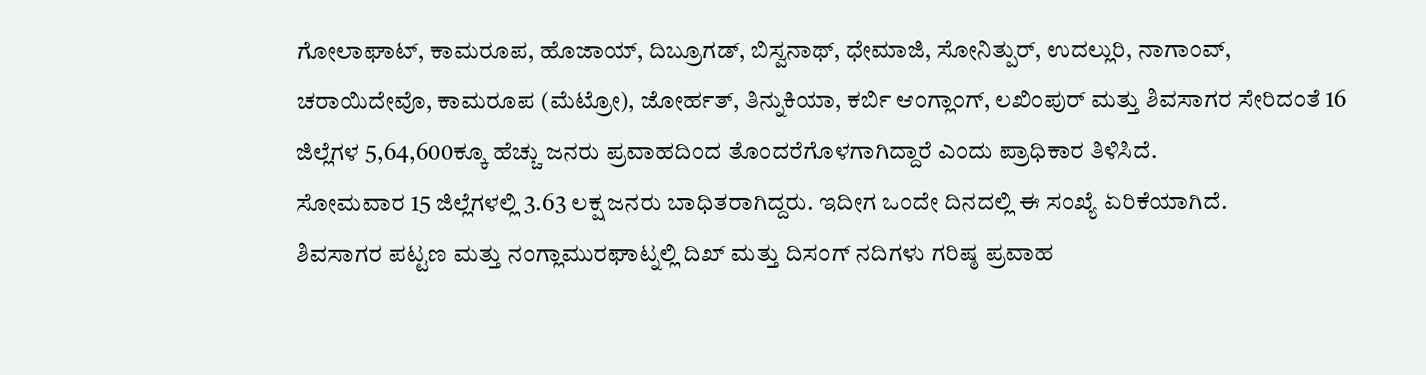ಗೋಲಾಘಾಟ್, ಕಾಮರೂಪ, ಹೊಜಾಯ್, ದಿಬ್ರೂಗಡ್, ಬಿಸ್ವನಾಥ್, ಧೇಮಾಜಿ, ಸೋನಿತ್ಪುರ್, ಉದಲ್ಲುರಿ, ನಾಗಾಂವ್, ಚರಾಯಿದೇವೊ, ಕಾಮರೂಪ (ಮೆಟ್ರೋ), ಜೋರ್ಹತ್, ತಿನ್ನುಕಿಯಾ, ಕರ್ಬಿ ಆಂಗ್ಲಾಂಗ್, ಲಖಿಂಪುರ್ ಮತ್ತು ಶಿವಸಾಗರ ಸೇರಿದಂತೆ 16 ಜಿಲ್ಲೆಗಳ 5,64,600ಕ್ಕೂ ಹೆಚ್ಚು ಜನರು ಪ್ರವಾಹದಿಂದ ತೊಂದರೆಗೊಳಗಾಗಿದ್ದಾರೆ ಎಂದು ಪ್ರಾಧಿಕಾರ ತಿಳಿಸಿದೆ.
ಸೋಮವಾರ 15 ಜಿಲ್ಲೆಗಳಲ್ಲಿ 3.63 ಲಕ್ಷ ಜನರು ಬಾಧಿತರಾಗಿದ್ದರು. ಇದೀಗ ಒಂದೇ ದಿನದಲ್ಲಿ ಈ ಸಂಖ್ಯೆ ಏರಿಕೆಯಾಗಿದೆ.
ಶಿವಸಾಗರ ಪಟ್ಟಣ ಮತ್ತು ನಂಗ್ಲಾಮುರಘಾಟ್ನಲ್ಲಿ ದಿಖ್ ಮತ್ತು ದಿಸಂಗ್ ನದಿಗಳು ಗರಿಷ್ಠ ಪ್ರವಾಹ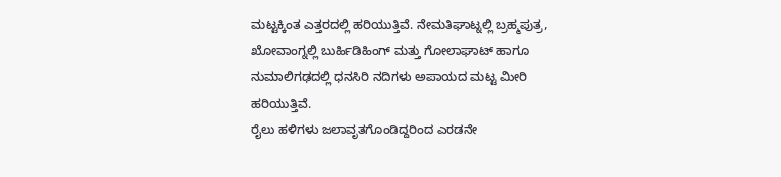ಮಟ್ಟಕ್ಕಿಂತ ಎತ್ತರದಲ್ಲಿ ಹರಿಯುತ್ತಿವೆ. ನೇಮತಿಘಾಟ್ನಲ್ಲಿ ಬ್ರಹ್ಮಪುತ್ರ, ಖೋವಾಂಗ್ನಲ್ಲಿ ಬುರ್ಹಿಡಿಹಿಂಗ್ ಮತ್ತು ಗೋಲಾಘಾಟ್ ಹಾಗೂ ನುಮಾಲಿಗಢದಲ್ಲಿ ಧನಸಿರಿ ನದಿಗಳು ಅಪಾಯದ ಮಟ್ಟ ಮೀರಿ ಹರಿಯುತ್ತಿವೆ.
ರೈಲು ಹಳಿಗಳು ಜಲಾವೃತಗೊಂಡಿದ್ದರಿಂದ ಎರಡನೇ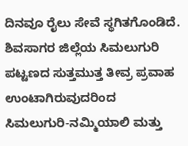ದಿನವೂ ರೈಲು ಸೇವೆ ಸ್ಥಗಿತಗೊಂಡಿದೆ. ಶಿವಸಾಗರ ಜಿಲ್ಲೆಯ ಸಿಮಲುಗುರಿ ಪಟ್ಟಣದ ಸುತ್ತಮುತ್ತ ತೀವ್ರ ಪ್ರವಾಹ ಉಂಟಾಗಿರುವುದರಿಂದ ಸಿಮಲುಗುರಿ-ನಮ್ಮಿಯಾಲಿ ಮತ್ತು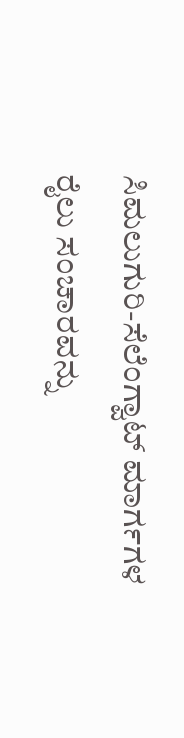ಸಿಮಲುಗುರಿ-ಸೆಲೆಂಗ್ವಾಟ್ ಮಾರ್ಗಗಳ ರೈಲು ಸಂಚಾರವನ್ನು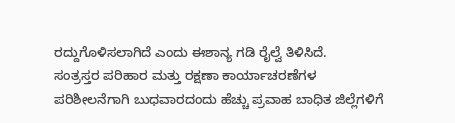ರದ್ದುಗೊಳಿಸಲಾಗಿದೆ ಎಂದು ಈಶಾನ್ಯ ಗಡಿ ರೈಲ್ವೆ ತಿಳಿಸಿದೆ.
ಸಂತ್ರಸ್ತರ ಪರಿಹಾರ ಮತ್ತು ರಕ್ಷಣಾ ಕಾರ್ಯಾಚರಣೆಗಳ ಪರಿಶೀಲನೆಗಾಗಿ ಬುಧವಾರದಂದು ಹೆಚ್ಚು ಪ್ರವಾಹ ಬಾಧಿತ ಜಿಲ್ಲೆಗಳಿಗೆ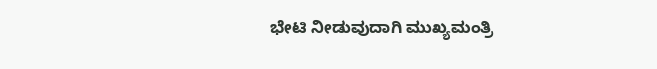ಭೇಟಿ ನೀಡುವುದಾಗಿ ಮುಖ್ಯಮಂತ್ರಿ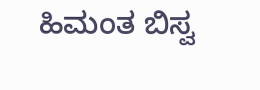ಹಿಮಂತ ಬಿಸ್ವ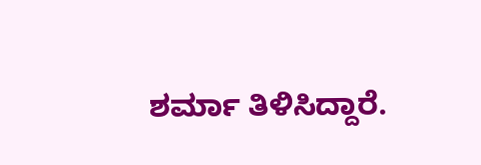ಶರ್ಮಾ ತಿಳಿಸಿದ್ದಾರೆ.